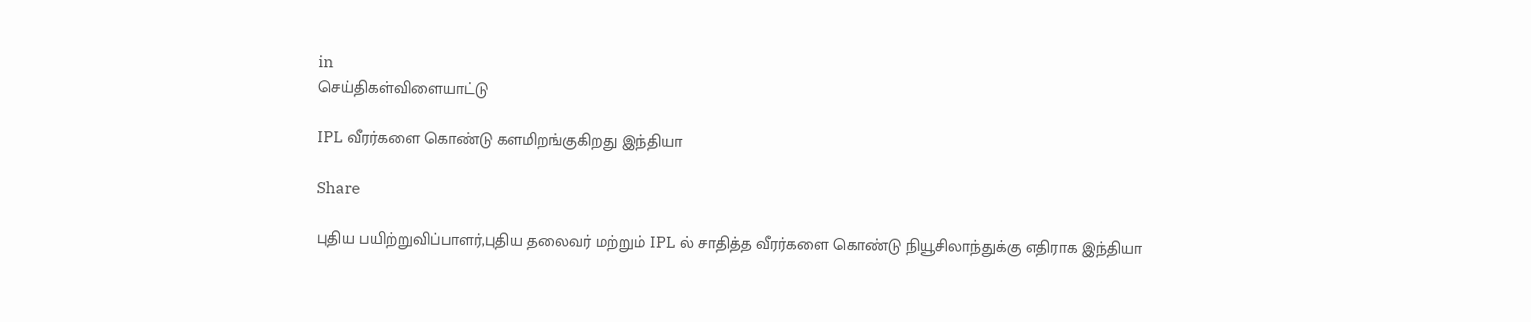in
செய்திகள்விளையாட்டு

IPL வீரர்களை கொண்டு களமிறங்குகிறது இந்தியா

Share

புதிய பயிற்றுவிப்பாளர்,புதிய தலைவர் மற்றும் IPL ல் சாதித்த வீரர்களை கொண்டு நியூசிலாந்துக்கு எதிராக இந்தியா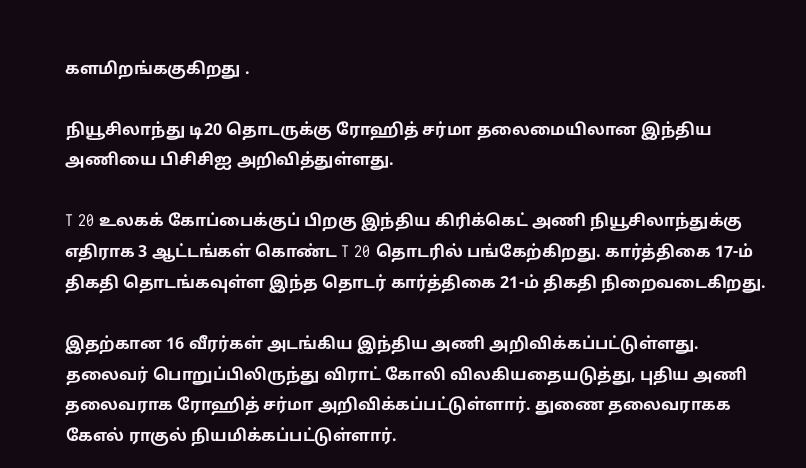களமிறங்ககுகிறது .

நியூசிலாந்து டி20 தொடருக்கு ரோஹித் சர்மா தலைமையிலான இந்திய அணியை பிசிசிஐ அறிவித்துள்ளது.

T 20 உலகக் கோப்பைக்குப் பிறகு இந்திய கிரிக்கெட் அணி நியூசிலாந்துக்கு எதிராக 3 ஆட்டங்கள் கொண்ட T 20 தொடரில் பங்கேற்கிறது. கார்த்திகை 17-ம் திகதி தொடங்கவுள்ள இந்த தொடர் கார்த்திகை 21-ம் திகதி நிறைவடைகிறது.

இதற்கான 16 வீரர்கள் அடங்கிய இந்திய அணி அறிவிக்கப்பட்டுள்ளது. தலைவர் பொறுப்பிலிருந்து விராட் கோலி விலகியதையடுத்து, புதிய அணி தலைவராக ரோஹித் சர்மா அறிவிக்கப்பட்டுள்ளார். துணை தலைவராகக கேஎல் ராகுல் நியமிக்கப்பட்டுள்ளார்.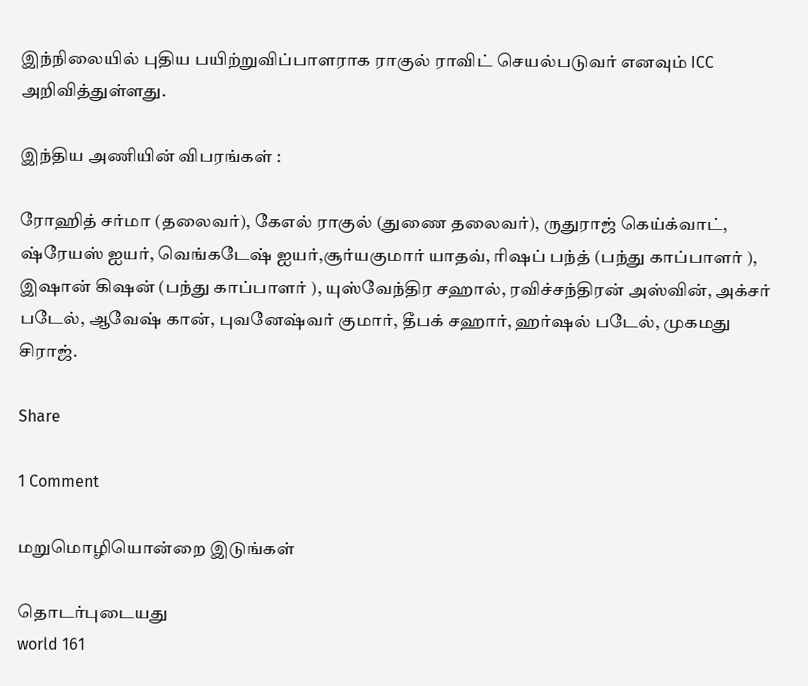இந்நிலையில் புதிய பயிற்றுவிப்பாளராக ராகுல் ராவிட் செயல்படுவர் எனவும் ICC அறிவித்துள்ளது.

இந்திய அணியின் விபரங்கள் :

ரோஹித் சர்மா (தலைவர்), கேஎல் ராகுல் (துணை தலைவர்), ருதுராஜ் கெய்க்வாட், ஷ்ரேயஸ் ஐயர், வெங்கடேஷ் ஐயர்,சூர்யகுமார் யாதவ், ரிஷப் பந்த் (பந்து காப்பாளர் ), இஷான் கிஷன் (பந்து காப்பாளர் ), யுஸ்வேந்திர சஹால், ரவிச்சந்திரன் அஸ்வின், அக்சர் படேல், ஆவேஷ் கான், புவனேஷ்வர் குமார், தீபக் சஹார், ஹர்ஷல் படேல், முகமது சிராஜ்.

Share

1 Comment

மறுமொழியொன்றை இடுங்கள்

தொடர்புடையது
world 161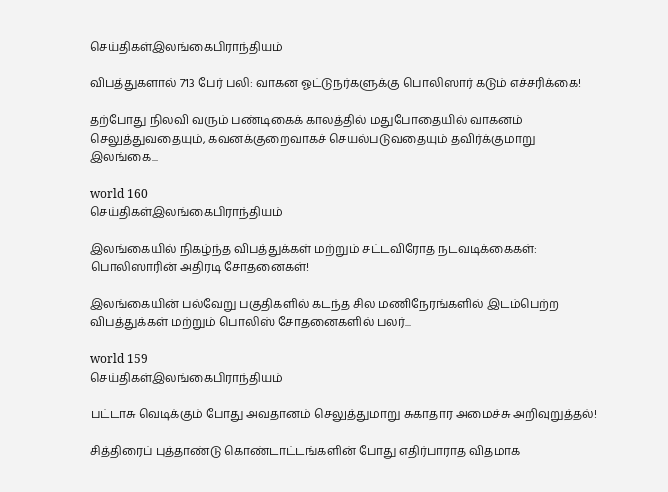செய்திகள்இலங்கைபிராந்தியம்

விபத்துகளால் 713 பேர் பலி: வாகன ஓட்டுநர்களுக்கு பொலிஸார் கடும் எச்சரிக்கை!

தற்போது நிலவி வரும் பண்டிகைக் காலத்தில் மதுபோதையில் வாகனம் செலுத்துவதையும், கவனக்குறைவாகச் செயல்படுவதையும் தவிர்க்குமாறு இலங்கை...

world 160
செய்திகள்இலங்கைபிராந்தியம்

இலங்கையில் நிகழ்ந்த விபத்துக்கள் மற்றும் சட்டவிரோத நடவடிக்கைகள்: பொலிஸாரின் அதிரடி சோதனைகள்!

இலங்கையின் பல்வேறு பகுதிகளில் கடந்த சில மணிநேரங்களில் இடம்பெற்ற விபத்துக்கள் மற்றும் பொலிஸ் சோதனைகளில் பலர்...

world 159
செய்திகள்இலங்கைபிராந்தியம்

பட்டாசு வெடிக்கும் போது அவதானம் செலுத்துமாறு சுகாதார அமைச்சு அறிவுறுத்தல்!

சித்திரைப் புத்தாண்டு கொண்டாட்டங்களின் போது எதிர்பாராத விதமாக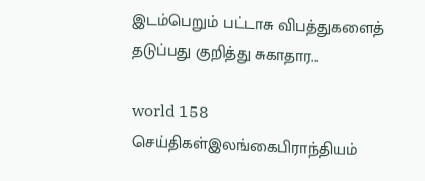இடம்பெறும் பட்டாசு விபத்துகளைத் தடுப்பது குறித்து சுகாதார...

world 158
செய்திகள்இலங்கைபிராந்தியம்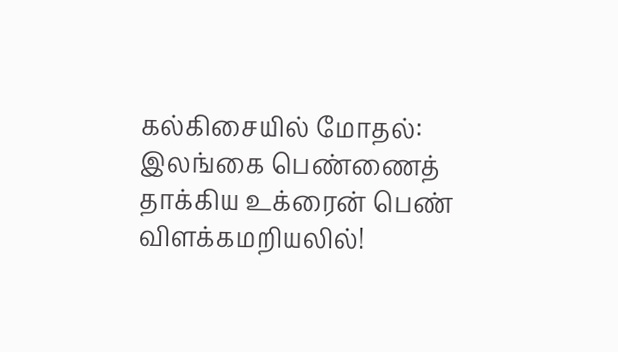கல்கிசையில் மோதல்: இலங்கை பெண்ணைத் தாக்கிய உக்ரைன் பெண் விளக்கமறியலில்!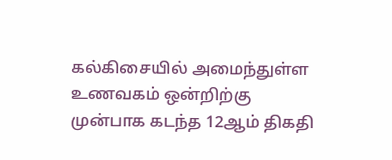கல்கிசையில் அமைந்துள்ள உணவகம் ஒன்றிற்கு முன்பாக கடந்த 12ஆம் திகதி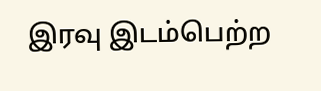இரவு இடம்பெற்ற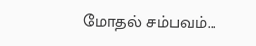மோதல் சம்பவம்...